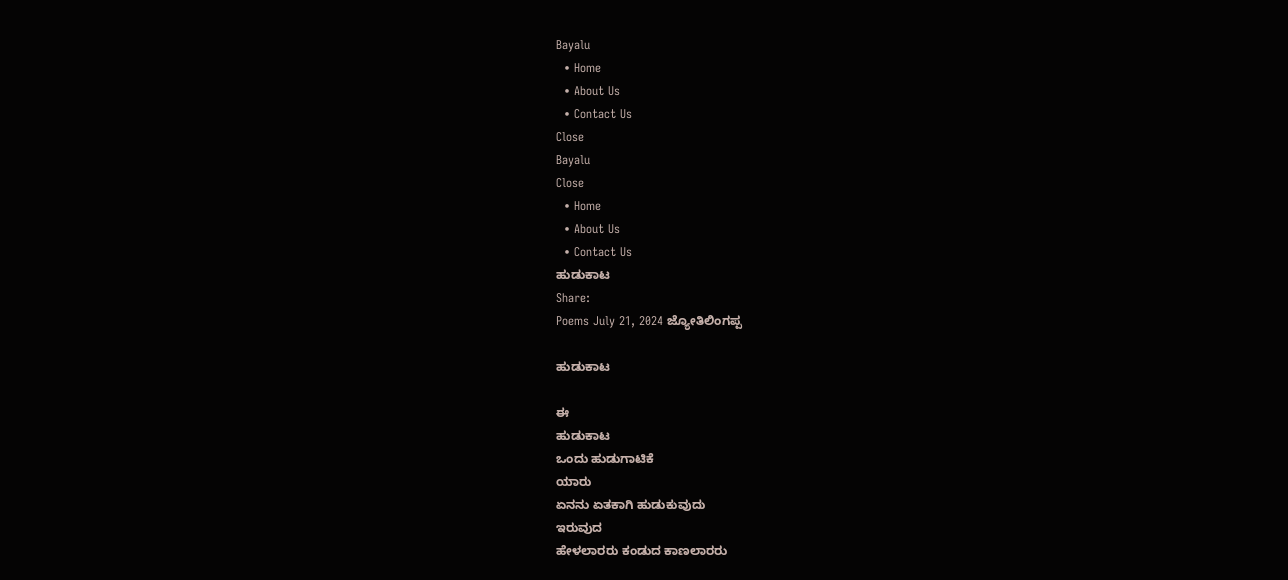Bayalu
  • Home
  • About Us
  • Contact Us
Close
Bayalu
Close
  • Home
  • About Us
  • Contact Us
ಹುಡುಕಾಟ
Share:
Poems July 21, 2024 ಜ್ಯೋತಿಲಿಂಗಪ್ಪ

ಹುಡುಕಾಟ

ಈ
ಹುಡುಕಾಟ
ಒಂದು ಹುಡುಗಾಟಿಕೆ
ಯಾರು
ಏನನು ಏತಕಾಗಿ ಹುಡುಕುವುದು
ಇರುವುದ
ಹೇಳಲಾರರು ಕಂಡುದ ಕಾಣಲಾರರು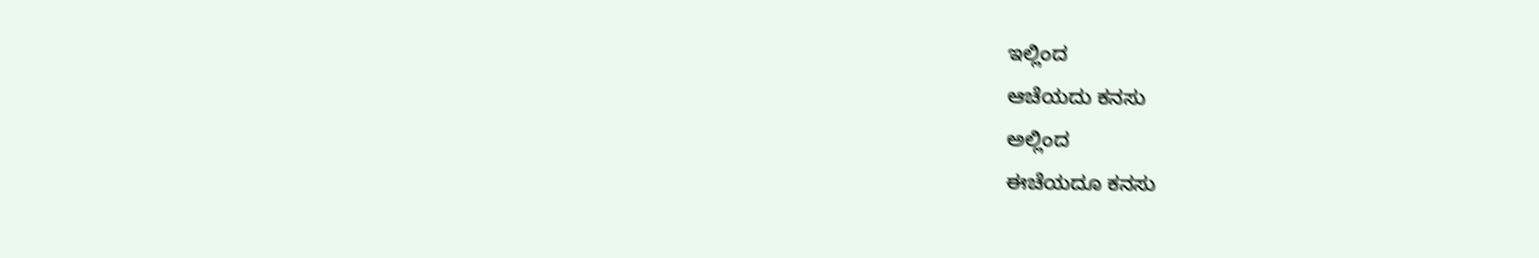ಇಲ್ಲಿಂದ
ಆಚೆಯದು ಕನಸು
ಅಲ್ಲಿಂದ
ಈಚೆಯದೂ ಕನಸು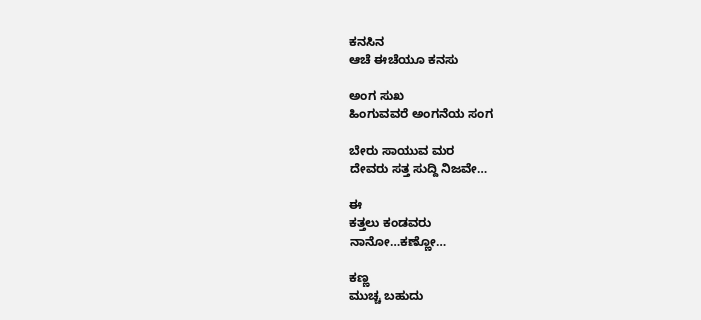ಕನಸಿನ
ಆಚೆ ಈಚೆಯೂ ಕನಸು

ಅಂಗ ಸುಖ
ಹಿಂಗುವವರೆ ಅಂಗನೆಯ ಸಂಗ

ಬೇರು ಸಾಯುವ ಮರ
ದೇವರು ಸತ್ತ ಸುದ್ದಿ ನಿಜವೇ…

ಈ
ಕತ್ತಲು ಕಂಡವರು
ನಾನೋ…ಕಣ್ಣೋ…

ಕಣ್ಣ
ಮುಚ್ಚ ಬಹುದು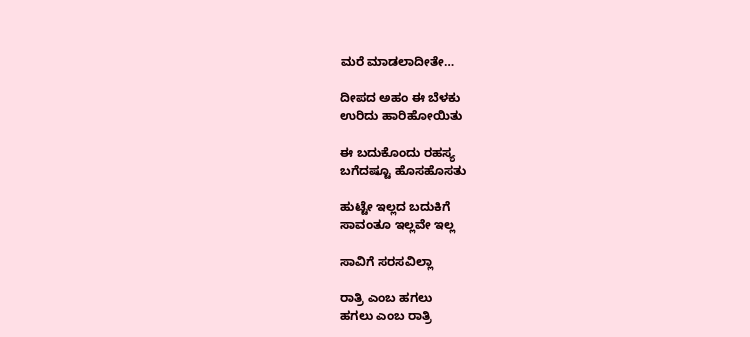ಮರೆ ಮಾಡಲಾದೀತೇ…

ದೀಪದ ಅಹಂ ಈ ಬೆಳಕು
ಉರಿದು ಹಾರಿಹೋಯಿತು

ಈ ಬದುಕೊಂದು ರಹಸ್ಯ
ಬಗೆದಷ್ಟೂ ಹೊಸಹೊಸತು

ಹುಟ್ಟೇ ಇಲ್ಲದ ಬದುಕಿಗೆ
ಸಾವಂತೂ ಇಲ್ಲವೇ ಇಲ್ಲ

ಸಾವಿಗೆ ಸರಸವಿಲ್ಲಾ

ರಾತ್ರಿ ಎಂಬ ಹಗಲು
ಹಗಲು ಎಂಬ ರಾತ್ರಿ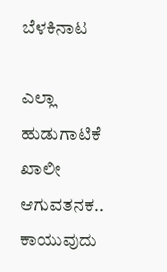ಬೆಳಕಿನಾಟ

ಎಲ್ಲಾ ಹುಡುಗಾಟಿಕೆ
ಖಾಲೀ
ಆಗುವತನಕ.. ಕಾಯುವುದು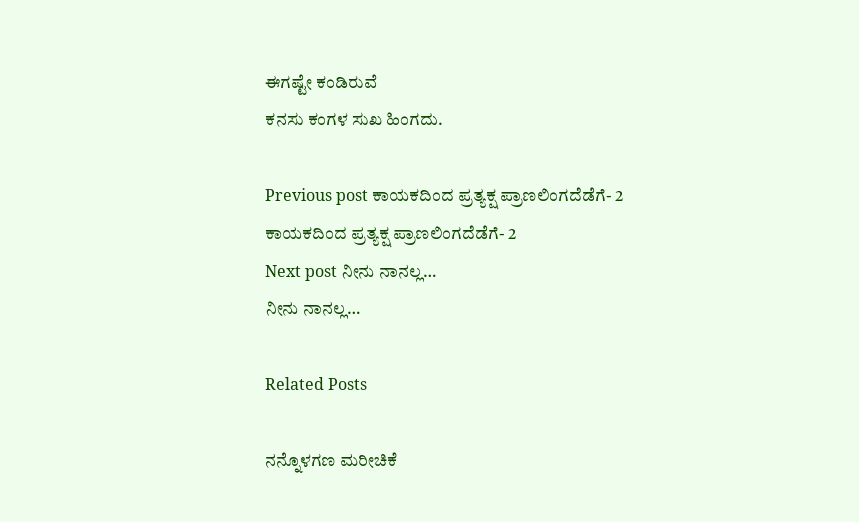ಈಗಷ್ಟೇ ಕಂಡಿರುವೆ
ಕನಸು ಕಂಗಳ ಸುಖ ಹಿಂಗದು.

Previous post ಕಾಯಕದಿಂದ ಪ್ರತ್ಯಕ್ಷ ಪ್ರಾಣಲಿಂಗದೆಡೆಗೆ- 2
ಕಾಯಕದಿಂದ ಪ್ರತ್ಯಕ್ಷ ಪ್ರಾಣಲಿಂಗದೆಡೆಗೆ- 2
Next post ನೀನು ನಾನಲ್ಲ…
ನೀನು ನಾನಲ್ಲ…

Related Posts

ನನ್ನೊಳಗಣ ಮರೀಚಿಕೆ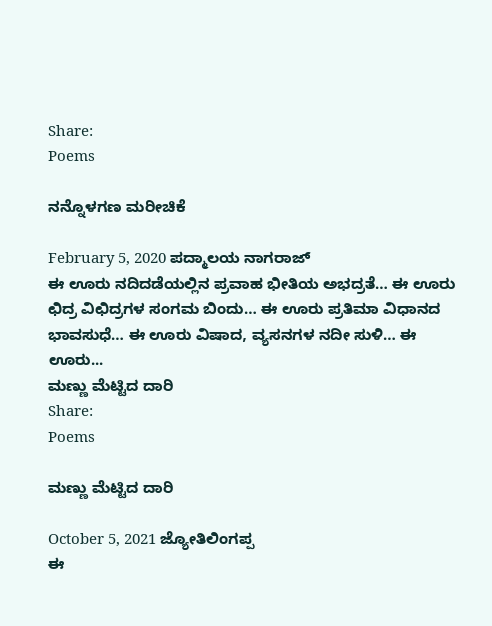Share:
Poems

ನನ್ನೊಳಗಣ ಮರೀಚಿಕೆ

February 5, 2020 ಪದ್ಮಾಲಯ ನಾಗರಾಜ್
ಈ ಊರು ನದಿದಡೆಯಲ್ಲಿನ ಪ್ರವಾಹ ಭೀತಿಯ ಅಭದ್ರತೆ… ಈ ಊರು ಛಿದ್ರ ವಿಛಿದ್ರಗಳ ಸಂಗಮ ಬಿಂದು… ಈ ಊರು ಪ್ರತಿಮಾ ವಿಧಾನದ ಭಾವಸುಧೆ… ಈ ಊರು ವಿಷಾದ, ವ್ಯಸನಗಳ ನದೀ ಸುಳಿ… ಈ ಊರು...
ಮಣ್ಣು ಮೆಟ್ಟಿದ ದಾರಿ
Share:
Poems

ಮಣ್ಣು ಮೆಟ್ಟಿದ ದಾರಿ

October 5, 2021 ಜ್ಯೋತಿಲಿಂಗಪ್ಪ
ಈ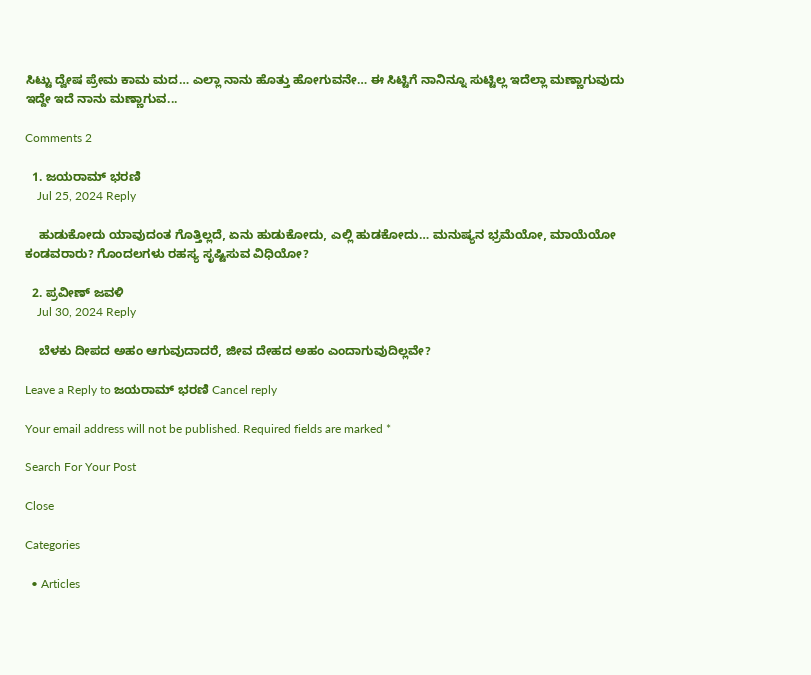ಸಿಟ್ಟು ದ್ವೇಷ ಪ್ರೇಮ ಕಾಮ ಮದ… ಎಲ್ಲಾ ನಾನು ಹೊತ್ತು ಹೋಗುವನೇ… ಈ ಸಿಟ್ಟಿಗೆ ನಾನಿನ್ನೂ ಸುಟ್ಟಿಲ್ಲ ಇದೆಲ್ಲಾ ಮಣ್ಣಾಗುವುದು ಇದ್ದೇ ಇದೆ ನಾನು ಮಣ್ಣಾಗುವ...

Comments 2

  1. ಜಯರಾಮ್ ಭರಣಿ
    Jul 25, 2024 Reply

    ಹುಡುಕೋದು ಯಾವುದಂತ ಗೊತ್ತಿಲ್ಲದೆ, ಏನು ಹುಡುಕೋದು, ಎಲ್ಲಿ ಹುಡಕೋದು… ಮನುಷ್ಯನ ಭ್ರಮೆಯೋ, ಮಾಯೆಯೋ ಕಂಡವರಾರು? ಗೊಂದಲಗಳು ರಹಸ್ಯ ಸೃಷ್ಟಿಸುವ ವಿಧಿಯೋ?

  2. ಪ್ರವೀಣ್ ಜವಳಿ
    Jul 30, 2024 Reply

    ಬೆಳಕು ದೀಪದ ಅಹಂ ಆಗುವುದಾದರೆ, ಜೀವ ದೇಹದ ಅಹಂ ಎಂದಾಗುವುದಿಲ್ಲವೇ?

Leave a Reply to ಜಯರಾಮ್ ಭರಣಿ Cancel reply

Your email address will not be published. Required fields are marked *

Search For Your Post

Close

Categories

  • Articles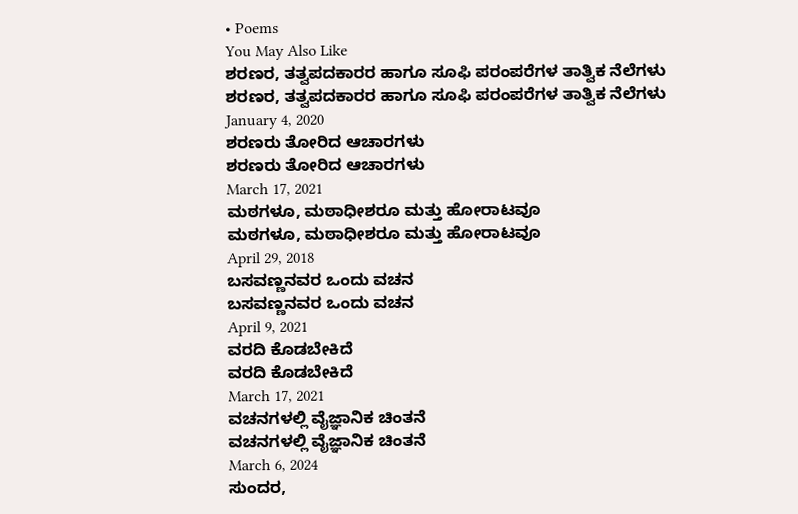• Poems
You May Also Like
ಶರಣರ, ತತ್ವಪದಕಾರರ ಹಾಗೂ ಸೂಫಿ ಪರಂಪರೆಗಳ ತಾತ್ವಿಕ ನೆಲೆಗಳು
ಶರಣರ, ತತ್ವಪದಕಾರರ ಹಾಗೂ ಸೂಫಿ ಪರಂಪರೆಗಳ ತಾತ್ವಿಕ ನೆಲೆಗಳು
January 4, 2020
ಶರಣರು ತೋರಿದ ಆಚಾರಗಳು
ಶರಣರು ತೋರಿದ ಆಚಾರಗಳು
March 17, 2021
ಮಠಗಳೂ, ಮಠಾಧೀಶರೂ ಮತ್ತು ಹೋರಾಟವೂ
ಮಠಗಳೂ, ಮಠಾಧೀಶರೂ ಮತ್ತು ಹೋರಾಟವೂ
April 29, 2018
ಬಸವಣ್ಣನವರ ಒಂದು ವಚನ
ಬಸವಣ್ಣನವರ ಒಂದು ವಚನ
April 9, 2021
ವರದಿ ಕೊಡಬೇಕಿದೆ
ವರದಿ ಕೊಡಬೇಕಿದೆ
March 17, 2021
ವಚನಗಳಲ್ಲಿ ವೈಜ್ಞಾನಿಕ ಚಿಂತನೆ
ವಚನಗಳಲ್ಲಿ ವೈಜ್ಞಾನಿಕ ಚಿಂತನೆ
March 6, 2024
ಸುಂದರ,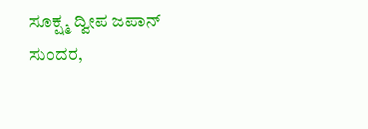ಸೂಕ್ಷ್ಮ ದ್ವೀಪ ಜಪಾನ್
ಸುಂದರ,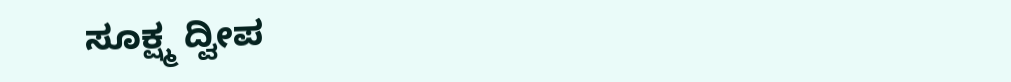ಸೂಕ್ಷ್ಮ ದ್ವೀಪ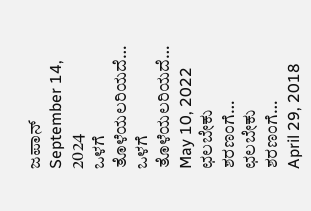ಜಪಾನ್
September 14, 2024
ಒಳಗೆ ತೊಳೆಯಲರಿಯದೆ…
ಒಳಗೆ ತೊಳೆಯಲರಿಯದೆ…
May 10, 2022
ಛಲಬೇಕು ಶರಣಂಗೆ…
ಛಲಬೇಕು ಶರಣಂಗೆ…
April 29, 2018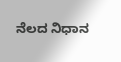ನೆಲದ ನಿಧಾನ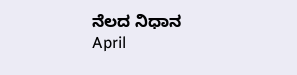ನೆಲದ ನಿಧಾನ
April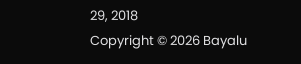29, 2018
Copyright © 2026 Bayalu